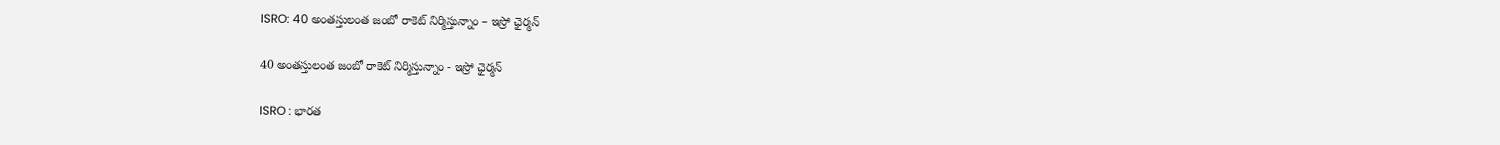ISRO: 40 అంతస్తులంత జంబో రాకెట్‌ నిర్మిస్తున్నాం – ఇస్రో ఛైర్మన్‌

40 అంతస్తులంత జంబో రాకెట్‌ నిర్మిస్తున్నాం - ఇస్రో ఛైర్మన్‌

ISRO : భారత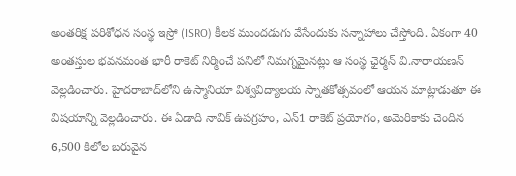అంతరిక్ష పరిశోధన సంస్థ ఇస్రో (ISRO) కీలక ముందడుగు వేసేందుకు సన్నాహాలు చేస్తోంది. ఏకంగా 40 అంతస్తుల భవనమంత భారీ రాకెట్‌ నిర్మించే పనిలో నిమగ్నమైనట్లు ఆ సంస్థ ఛైర్మన్‌ వి.నారాయణన్‌ వెల్లడించారు. హైదరాబాద్‌లోని ఉస్మానియా విశ్వవిద్యాలయ స్నాతకోత్సవంలో ఆయన మాట్లాడుతూ ఈ విషయాన్ని వెల్లడించారు. ఈ ఏడాది నావిక్‌ ఉపగ్రహం, ఎన్‌1 రాకెట్‌ ప్రయోగం, అమెరికాకు చెందిన 6,500 కిలోల బరువైన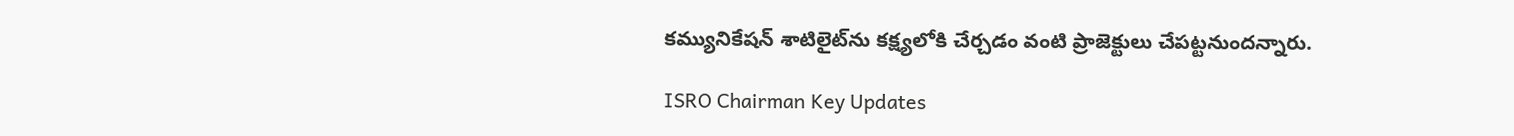కమ్యునికేషన్‌ శాటిలైట్‌ను కక్ష్యలోకి చేర్చడం వంటి ప్రాజెక్టులు చేపట్టనుందన్నారు.

ISRO Chairman Key Updates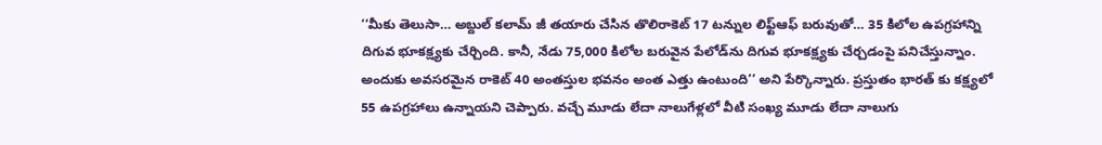‘‘మీకు తెలుసా… అబ్దుల్‌ కలామ్‌ జీ తయారు చేసిన తొలిరాకెట్‌ 17 టన్నుల లిఫ్ట్‌ఆఫ్‌ బరువుతో… 35 కిలోల ఉపగ్రహాన్ని దిగువ భూకక్ష్యకు చేర్చింది. కానీ, నేడు 75,000 కిలోల బరువైన పేలోడ్‌ను దిగువ భూకక్ష్యకు చేర్చడంపై పనిచేస్తున్నాం. అందుకు అవసరమైన రాకెట్‌ 40 అంతస్తుల భవనం అంత ఎత్తు ఉంటుంది’’ అని పేర్కొన్నారు. ప్రస్తుతం భారత్‌ కు కక్ష్యలో 55 ఉపగ్రహాలు ఉన్నాయని చెప్పారు. వచ్చే మూడు లేదా నాలుగేళ్లలో వీటి సంఖ్య మూడు లేదా నాలుగు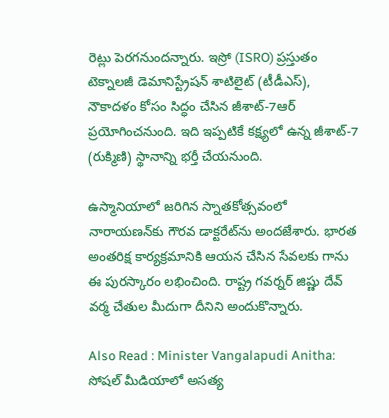రెట్లు పెరగనుందన్నారు. ఇస్రో (ISRO) ప్రస్తుతం టెక్నాలజీ డెమానిస్ట్రేషన్‌ శాటిలైట్‌ (టీడీఎస్‌), నౌకాదళం కోసం సిద్ధం చేసిన జీశాట్‌-7ఆర్‌ ప్రయోగించనుంది. ఇది ఇప్పటికే కక్ష్యలో ఉన్న జీశాట్‌-7 (రుక్మిణి) స్థానాన్ని భర్తీ చేయనుంది.

ఉస్మానియాలో జరిగిన స్నాతకోత్సవంలో నారాయణన్‌కు గౌరవ డాక్టరేట్‌ను అందజేశారు. భారత అంతరిక్ష కార్యక్రమానికి ఆయన చేసిన సేవలకు గాను ఈ పురస్కారం లభించింది. రాష్ట్ర గవర్నర్‌ జిష్ణు దేవ్‌ వర్మ చేతుల మీదుగా దీనిని అందుకొన్నారు.

Also Read : Minister Vangalapudi Anitha: సోషల్ మీడియాలో అసత్య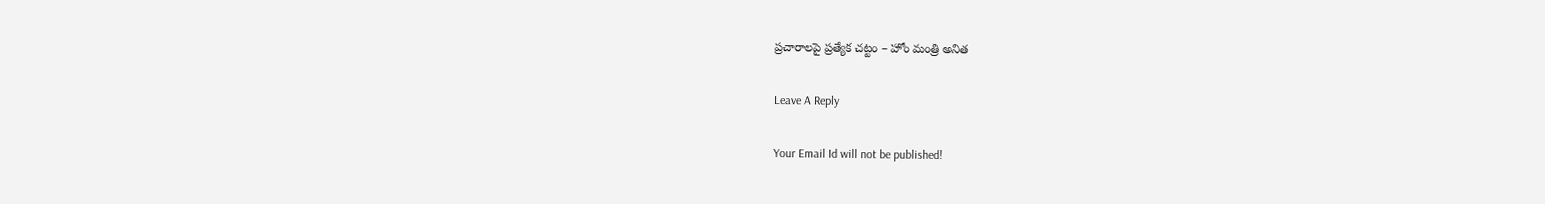ప్రచారాలపై ప్రత్యేక చట్టం – హోం మంత్రి అనిత

Leave A Reply

Your Email Id will not be published!